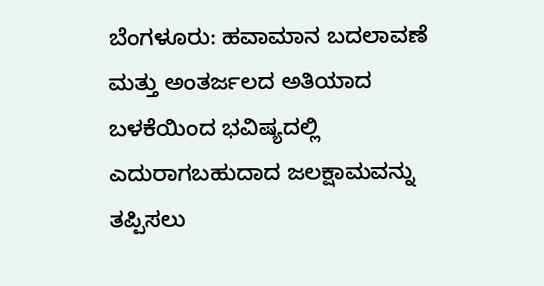ಬೆಂಗಳೂರು: ಹವಾಮಾನ ಬದಲಾವಣೆ ಮತ್ತು ಅಂತರ್ಜಲದ ಅತಿಯಾದ ಬಳಕೆಯಿಂದ ಭವಿಷ್ಯದಲ್ಲಿ ಎದುರಾಗಬಹುದಾದ ಜಲಕ್ಷಾಮವನ್ನು ತಪ್ಪಿಸಲು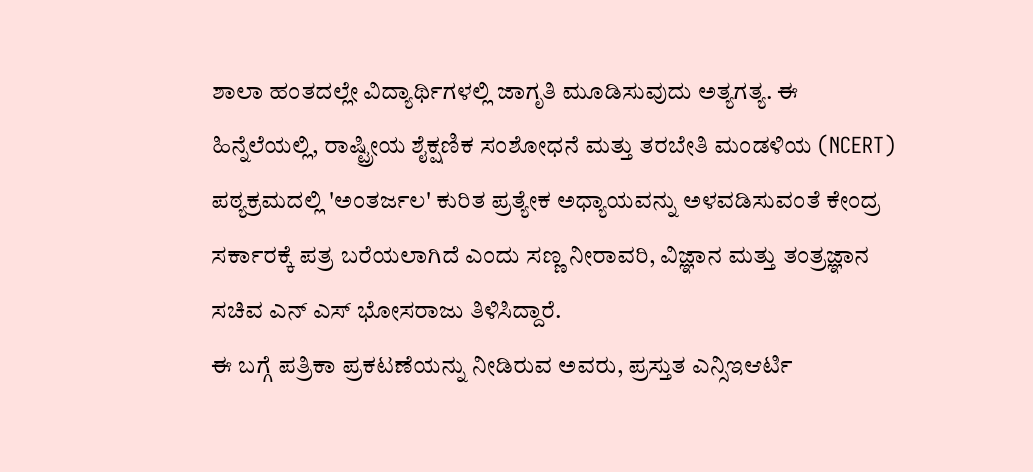ಶಾಲಾ ಹಂತದಲ್ಲೇ ವಿದ್ಯಾರ್ಥಿಗಳಲ್ಲಿ ಜಾಗೃತಿ ಮೂಡಿಸುವುದು ಅತ್ಯಗತ್ಯ. ಈ ಹಿನ್ನೆಲೆಯಲ್ಲಿ, ರಾಷ್ಟ್ರೀಯ ಶೈಕ್ಷಣಿಕ ಸಂಶೋಧನೆ ಮತ್ತು ತರಬೇತಿ ಮಂಡಳಿಯ (NCERT) ಪಠ್ಯಕ್ರಮದಲ್ಲಿ 'ಅಂತರ್ಜಲ' ಕುರಿತ ಪ್ರತ್ಯೇಕ ಅಧ್ಯಾಯವನ್ನು ಅಳವಡಿಸುವಂತೆ ಕೇಂದ್ರ ಸರ್ಕಾರಕ್ಕೆ ಪತ್ರ ಬರೆಯಲಾಗಿದೆ ಎಂದು ಸಣ್ಣ ನೀರಾವರಿ, ವಿಜ್ಞಾನ ಮತ್ತು ತಂತ್ರಜ್ಞಾನ ಸಚಿವ ಎನ್ ಎಸ್ ಭೋಸರಾಜು ತಿಳಿಸಿದ್ದಾರೆ.
ಈ ಬಗ್ಗೆ ಪತ್ರಿಕಾ ಪ್ರಕಟಣೆಯನ್ನು ನೀಡಿರುವ ಅವರು, ಪ್ರಸ್ತುತ ಎನ್ಸಿಇಆರ್ಟಿ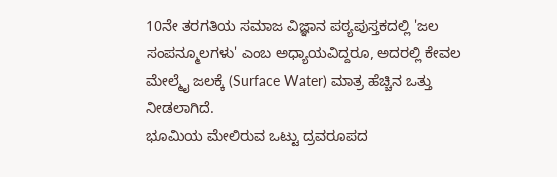10ನೇ ತರಗತಿಯ ಸಮಾಜ ವಿಜ್ಞಾನ ಪಠ್ಯಪುಸ್ತಕದಲ್ಲಿ 'ಜಲ ಸಂಪನ್ಮೂಲಗಳು' ಎಂಬ ಅಧ್ಯಾಯವಿದ್ದರೂ, ಅದರಲ್ಲಿ ಕೇವಲ ಮೇಲ್ಮೈ ಜಲಕ್ಕೆ (Surface Water) ಮಾತ್ರ ಹೆಚ್ಚಿನ ಒತ್ತು ನೀಡಲಾಗಿದೆ.
ಭೂಮಿಯ ಮೇಲಿರುವ ಒಟ್ಟು ದ್ರವರೂಪದ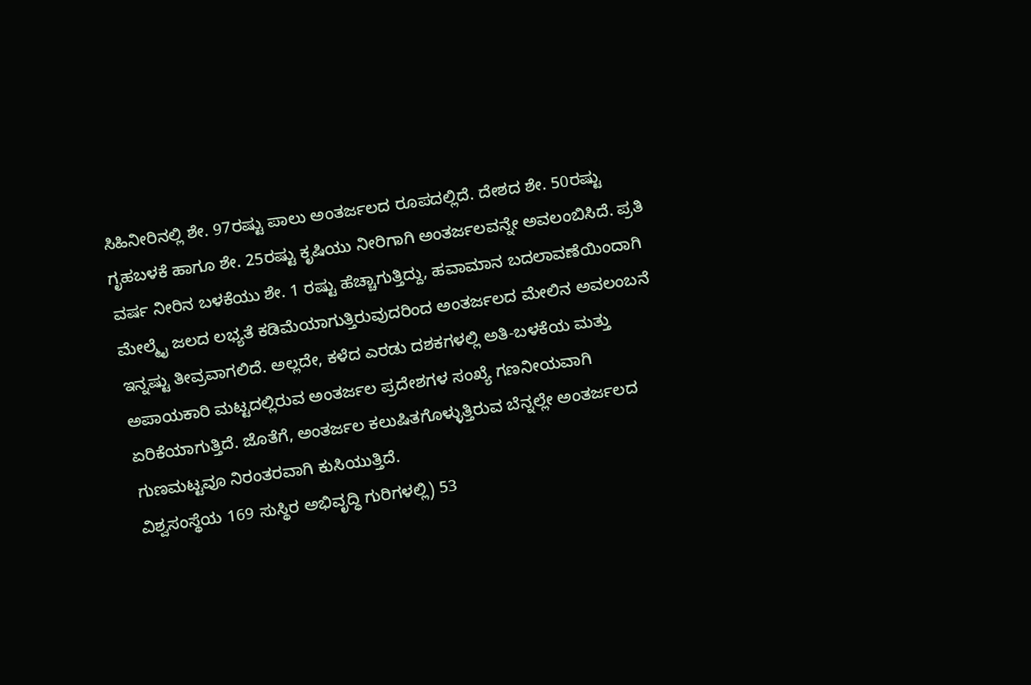ಸಿಹಿನೀರಿನಲ್ಲಿ ಶೇ. 97ರಷ್ಟು ಪಾಲು ಅಂತರ್ಜಲದ ರೂಪದಲ್ಲಿದೆ. ದೇಶದ ಶೇ. 50ರಷ್ಟು ಗೃಹಬಳಕೆ ಹಾಗೂ ಶೇ. 25ರಷ್ಟು ಕೃಷಿಯು ನೀರಿಗಾಗಿ ಅಂತರ್ಜಲವನ್ನೇ ಅವಲಂಬಿಸಿದೆ. ಪ್ರತಿ ವರ್ಷ ನೀರಿನ ಬಳಕೆಯು ಶೇ. 1 ರಷ್ಟು ಹೆಚ್ಚಾಗುತ್ತಿದ್ದು, ಹವಾಮಾನ ಬದಲಾವಣೆಯಿಂದಾಗಿ ಮೇಲ್ಮೈ ಜಲದ ಲಭ್ಯತೆ ಕಡಿಮೆಯಾಗುತ್ತಿರುವುದರಿಂದ ಅಂತರ್ಜಲದ ಮೇಲಿನ ಅವಲಂಬನೆ ಇನ್ನಷ್ಟು ತೀವ್ರವಾಗಲಿದೆ. ಅಲ್ಲದೇ, ಕಳೆದ ಎರಡು ದಶಕಗಳಲ್ಲಿ ಅತಿ-ಬಳಕೆಯ ಮತ್ತು ಅಪಾಯಕಾರಿ ಮಟ್ಟದಲ್ಲಿರುವ ಅಂತರ್ಜಲ ಪ್ರದೇಶಗಳ ಸಂಖ್ಯೆ ಗಣನೀಯವಾಗಿ ಏರಿಕೆಯಾಗುತ್ತಿದೆ. ಜೊತೆಗೆ, ಅಂತರ್ಜಲ ಕಲುಷಿತಗೊಳ್ಳುತ್ತಿರುವ ಬೆನ್ನಲ್ಲೇ ಅಂತರ್ಜಲದ ಗುಣಮಟ್ಟವೂ ನಿರಂತರವಾಗಿ ಕುಸಿಯುತ್ತಿದೆ.
ವಿಶ್ವಸಂಸ್ಥೆಯ 169 ಸುಸ್ಥಿರ ಅಭಿವೃದ್ಧಿ ಗುರಿಗಳಲ್ಲಿ) 53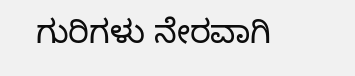ಗುರಿಗಳು ನೇರವಾಗಿ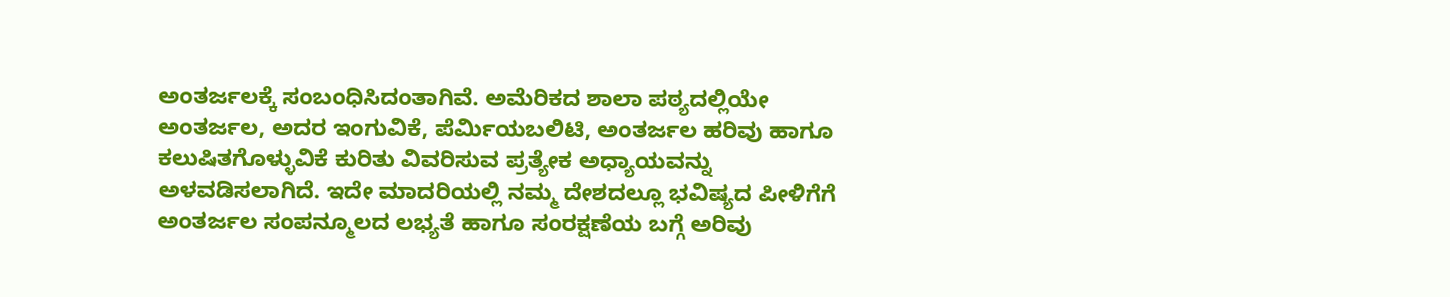ಅಂತರ್ಜಲಕ್ಕೆ ಸಂಬಂಧಿಸಿದಂತಾಗಿವೆ. ಅಮೆರಿಕದ ಶಾಲಾ ಪಠ್ಯದಲ್ಲಿಯೇ ಅಂತರ್ಜಲ, ಅದರ ಇಂಗುವಿಕೆ, ಪೆರ್ಮಿಯಬಲಿಟಿ, ಅಂತರ್ಜಲ ಹರಿವು ಹಾಗೂ ಕಲುಷಿತಗೊಳ್ಳುವಿಕೆ ಕುರಿತು ವಿವರಿಸುವ ಪ್ರತ್ಯೇಕ ಅಧ್ಯಾಯವನ್ನು ಅಳವಡಿಸಲಾಗಿದೆ. ಇದೇ ಮಾದರಿಯಲ್ಲಿ ನಮ್ಮ ದೇಶದಲ್ಲೂ ಭವಿಷ್ಯದ ಪೀಳಿಗೆಗೆ ಅಂತರ್ಜಲ ಸಂಪನ್ಮೂಲದ ಲಭ್ಯತೆ ಹಾಗೂ ಸಂರಕ್ಷಣೆಯ ಬಗ್ಗೆ ಅರಿವು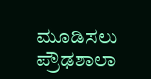ಮೂಡಿಸಲು ಪ್ರೌಢಶಾಲಾ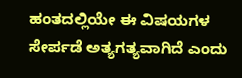ಹಂತದಲ್ಲಿಯೇ ಈ ವಿಷಯಗಳ ಸೇರ್ಪಡೆ ಅತ್ಯಗತ್ಯವಾಗಿದೆ ಎಂದು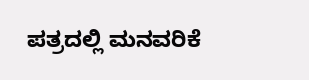ಪತ್ರದಲ್ಲಿ ಮನವರಿಕೆ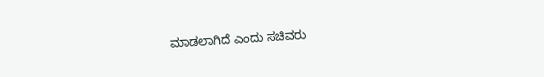ಮಾಡಲಾಗಿದೆ ಎಂದು ಸಚಿವರು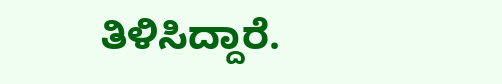ತಿಳಿಸಿದ್ದಾರೆ.